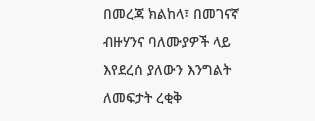በመረጃ ክልከላ፣ በመገናኛ ብዙሃንና ባለሙያዎች ላይ እየደረሰ ያለውን እንግልት ለመፍታት ረቂቅ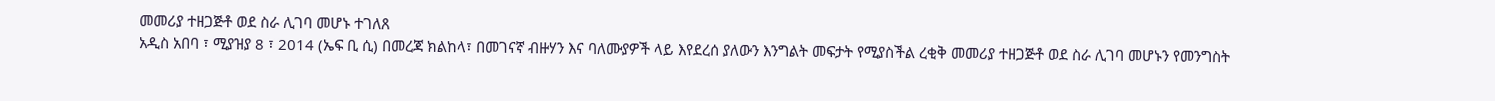መመሪያ ተዘጋጅቶ ወደ ስራ ሊገባ መሆኑ ተገለጸ
አዲስ አበባ ፣ ሚያዝያ 8 ፣ 2014 (ኤፍ ቢ ሲ) በመረጃ ክልከላ፣ በመገናኛ ብዙሃን እና ባለሙያዎች ላይ እየደረሰ ያለውን እንግልት መፍታት የሚያስችል ረቂቅ መመሪያ ተዘጋጅቶ ወደ ስራ ሊገባ መሆኑን የመንግስት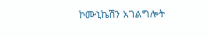ኮሙኒኬሽን አገልግሎት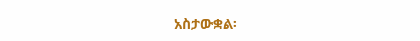አስታውቋል፡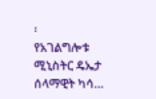፡
የአገልግሎቱ ሚኒስትር ዴኤታ ሰላማዊት ካሳ…